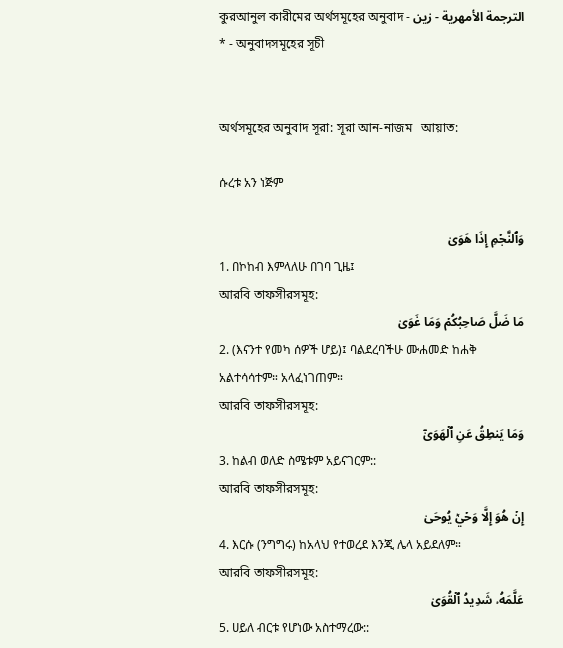কুরআনুল কারীমের অর্থসমূহের অনুবাদ - الترجمة الأمهرية - زين * - অনুবাদসমূহের সূচী


অর্থসমূহের অনুবাদ সূরা: সূরা আন-নাজম   আয়াত:

ሱረቱ አን ነጅም

وَٱلنَّجۡمِ إِذَا هَوَىٰ
1. በኮከብ እምላለሁ በገባ ጊዜ፤
আরবি তাফসীরসমূহ:
مَا ضَلَّ صَاحِبُكُمۡ وَمَا غَوَىٰ
2. (እናንተ የመካ ሰዎች ሆይ)፤ ባልደረባችሁ ሙሐመድ ከሐቅ አልተሳሳተም። አላፈነገጠም።
আরবি তাফসীরসমূহ:
وَمَا يَنطِقُ عَنِ ٱلۡهَوَىٰٓ
3. ከልብ ወለድ ስሜቱም አይናገርም::
আরবি তাফসীরসমূহ:
إِنۡ هُوَ إِلَّا وَحۡيٞ يُوحَىٰ
4. እርሱ (ንግግሩ) ከአላህ የተወረደ እንጂ ሌላ አይደለም።
আরবি তাফসীরসমূহ:
عَلَّمَهُۥ شَدِيدُ ٱلۡقُوَىٰ
5. ሀይለ ብርቱ የሆነው አስተማረው::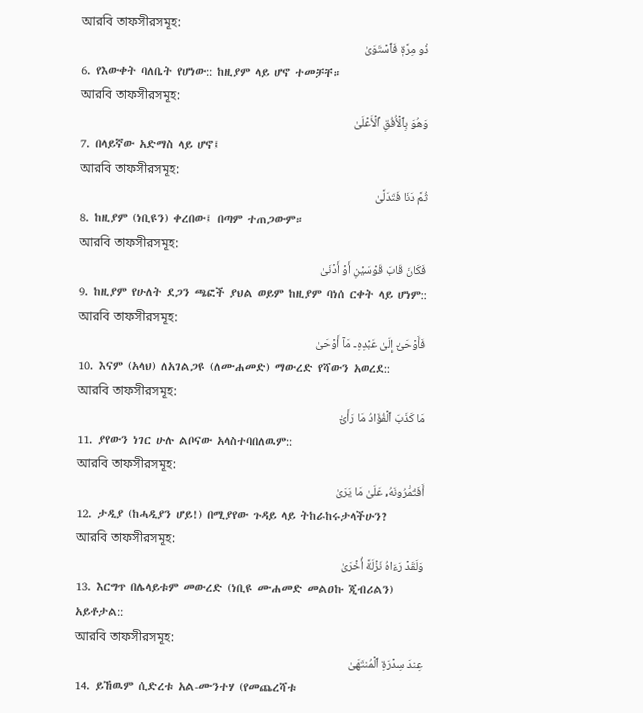আরবি তাফসীরসমূহ:
ذُو مِرَّةٖ فَٱسۡتَوَىٰ
6. የእውቀት ባለቤት የሆነው:: ከዚያም ላይ ሆኖ ተመቻቸ።
আরবি তাফসীরসমূহ:
وَهُوَ بِٱلۡأُفُقِ ٱلۡأَعۡلَىٰ
7. በላይኛው አድማስ ላይ ሆኖ፤
আরবি তাফসীরসমূহ:
ثُمَّ دَنَا فَتَدَلَّىٰ
8. ከዚያም (ነቢዩን) ቀረበው፤ በጣም ተጠጋውም።
আরবি তাফসীরসমূহ:
فَكَانَ قَابَ قَوۡسَيۡنِ أَوۡ أَدۡنَىٰ
9. ከዚያም የሁለት ደጋን ጫፎች ያህል ወይም ከዚያም ባነሰ ርቀት ላይ ሆነም::
আরবি তাফসীরসমূহ:
فَأَوۡحَىٰٓ إِلَىٰ عَبۡدِهِۦ مَآ أَوۡحَىٰ
10. እናም (አላህ) ለአገልጋዩ (ለሙሐመድ) ማውረድ የሻውን አወረደ::
আরবি তাফসীরসমূহ:
مَا كَذَبَ ٱلۡفُؤَادُ مَا رَأَىٰٓ
11. ያየውን ነገር ሁሉ ልቦናው አላስተባበለዉም::
আরবি তাফসীরসমূহ:
أَفَتُمَٰرُونَهُۥ عَلَىٰ مَا يَرَىٰ
12. ታዲያ (ከሓዲያን ሆይ!) በሚያየው ጉዳይ ላይ ትከራከሩታላችሁን?
আরবি তাফসীরসমূহ:
وَلَقَدۡ رَءَاهُ نَزۡلَةً أُخۡرَىٰ
13. እርግጥ በሌላይቱም መውረድ (ነቢዩ ሙሐመድ መልዐኩ ጂብሪልን) አይቶታል::
আরবি তাফসীরসমূহ:
عِندَ سِدۡرَةِ ٱلۡمُنتَهَىٰ
14. ይኸዉም ሲድረቱ አል-ሙንተሃ (የመጨረሻቱ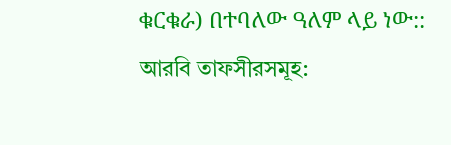ቁርቁራ) በተባለው ዓለም ላይ ነው::
আরবি তাফসীরসমূহ: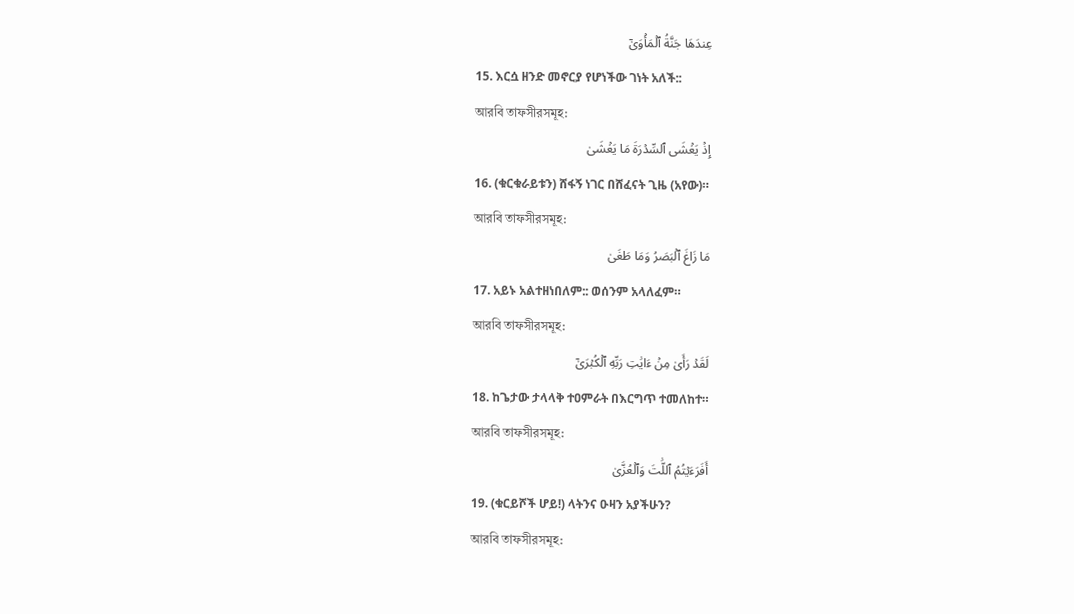عِندَهَا جَنَّةُ ٱلۡمَأۡوَىٰٓ
15. እርሷ ዘንድ መኖርያ የሆነችው ገነት አለች::
আরবি তাফসীরসমূহ:
إِذۡ يَغۡشَى ٱلسِّدۡرَةَ مَا يَغۡشَىٰ
16. (ቁርቁራይቱን) ሸፋኝ ነገር በሸፈናት ጊዜ (አየው)።
আরবি তাফসীরসমূহ:
مَا زَاغَ ٱلۡبَصَرُ وَمَا طَغَىٰ
17. አይኑ አልተዘነበለም:: ወሰንም አላለፈም።
আরবি তাফসীরসমূহ:
لَقَدۡ رَأَىٰ مِنۡ ءَايَٰتِ رَبِّهِ ٱلۡكُبۡرَىٰٓ
18. ከጌታው ታላላቅ ተዐምራት በእርግጥ ተመለከተ።
আরবি তাফসীরসমূহ:
أَفَرَءَيۡتُمُ ٱللَّٰتَ وَٱلۡعُزَّىٰ
19. (ቁርይሾች ሆይ!) ላትንና ዑዛን አያችሁን?
আরবি তাফসীরসমূহ: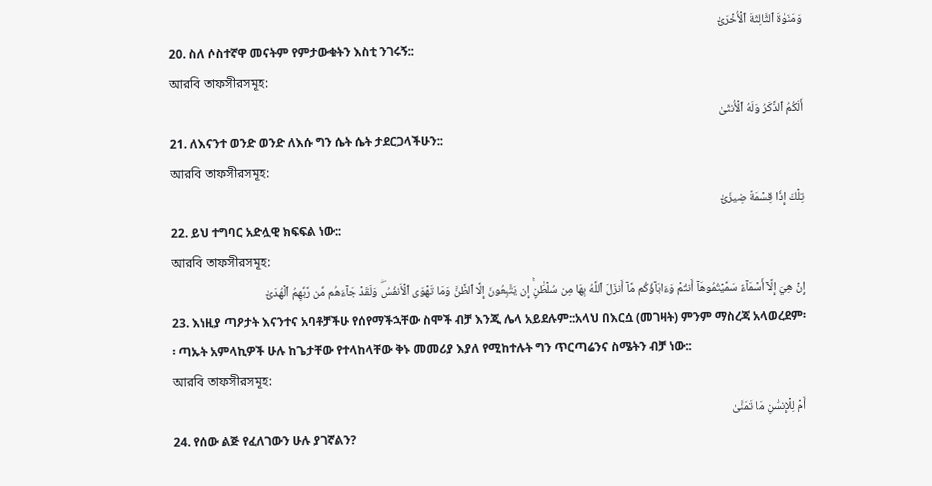وَمَنَوٰةَ ٱلثَّالِثَةَ ٱلۡأُخۡرَىٰٓ
20. ስለ ሶስተኛዋ መናትም የምታውቁትን እስቲ ንገሩኝ::
আরবি তাফসীরসমূহ:
أَلَكُمُ ٱلذَّكَرُ وَلَهُ ٱلۡأُنثَىٰ
21. ለእናንተ ወንድ ወንድ ለእሱ ግን ሴት ሴት ታደርጋላችሁን::
আরবি তাফসীরসমূহ:
تِلۡكَ إِذٗا قِسۡمَةٞ ضِيزَىٰٓ
22. ይህ ተግባር አድሏዊ ክፍፍል ነው::
আরবি তাফসীরসমূহ:
إِنۡ هِيَ إِلَّآ أَسۡمَآءٞ سَمَّيۡتُمُوهَآ أَنتُمۡ وَءَابَآؤُكُم مَّآ أَنزَلَ ٱللَّهُ بِهَا مِن سُلۡطَٰنٍۚ إِن يَتَّبِعُونَ إِلَّا ٱلظَّنَّ وَمَا تَهۡوَى ٱلۡأَنفُسُۖ وَلَقَدۡ جَآءَهُم مِّن رَّبِّهِمُ ٱلۡهُدَىٰٓ
23. እነዚያ ጣዖታት እናንተና አባቶቻችሁ የሰየማችኋቸው ስሞች ብቻ እንጂ ሌላ አይደሉም::አላህ በእርሷ (መገዛት) ምንም ማስረጃ አላወረደም፡፡ ጣኡት አምላኪዎች ሁሉ ከጌታቸው የተላከላቸው ቅኑ መመሪያ እያለ የሚከተሉት ግን ጥርጣሬንና ስሜትን ብቻ ነው::
আরবি তাফসীরসমূহ:
أَمۡ لِلۡإِنسَٰنِ مَا تَمَنَّىٰ
24. የሰው ልጅ የፈለገውን ሁሉ ያገኛልን?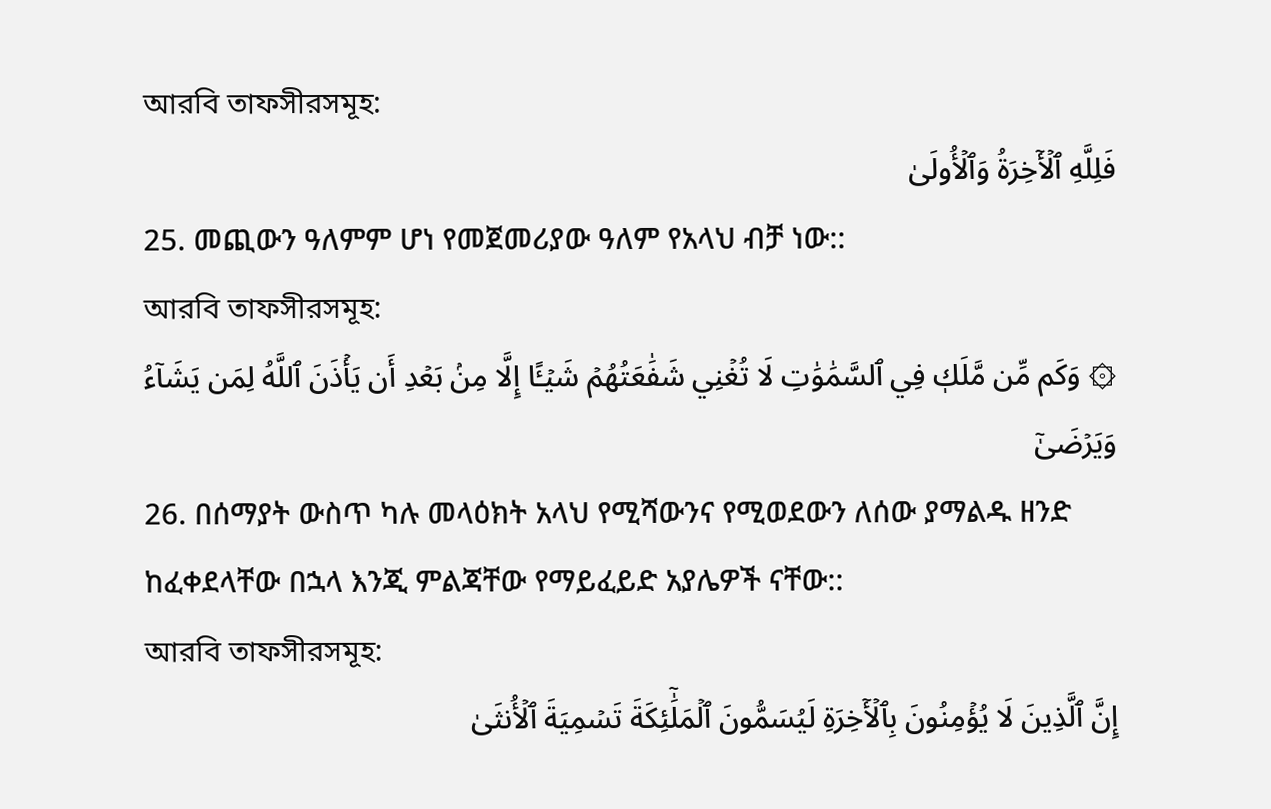আরবি তাফসীরসমূহ:
فَلِلَّهِ ٱلۡأٓخِرَةُ وَٱلۡأُولَىٰ
25. መጪውን ዓለምም ሆነ የመጀመሪያው ዓለም የአላህ ብቻ ነው::
আরবি তাফসীরসমূহ:
۞ وَكَم مِّن مَّلَكٖ فِي ٱلسَّمَٰوَٰتِ لَا تُغۡنِي شَفَٰعَتُهُمۡ شَيۡـًٔا إِلَّا مِنۢ بَعۡدِ أَن يَأۡذَنَ ٱللَّهُ لِمَن يَشَآءُ وَيَرۡضَىٰٓ
26. በሰማያት ውስጥ ካሉ መላዕክት አላህ የሚሻውንና የሚወደውን ለሰው ያማልዱ ዘንድ ከፈቀደላቸው በኋላ እንጂ ምልጃቸው የማይፈይድ አያሌዎች ናቸው::
আরবি তাফসীরসমূহ:
إِنَّ ٱلَّذِينَ لَا يُؤۡمِنُونَ بِٱلۡأٓخِرَةِ لَيُسَمُّونَ ٱلۡمَلَٰٓئِكَةَ تَسۡمِيَةَ ٱلۡأُنثَىٰ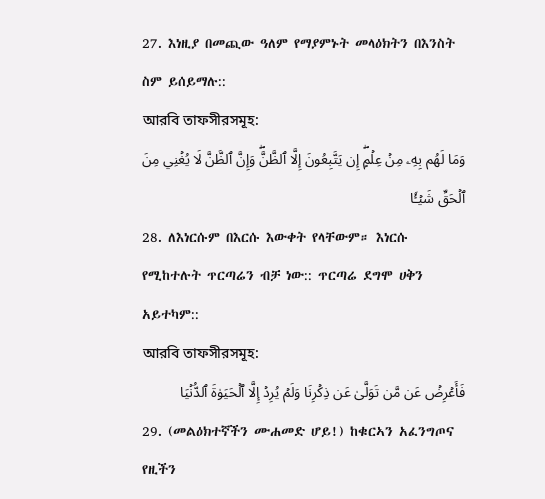27. እነዚያ በመጪው ዓለም የማያምኑት መላዕክትን በእንስት ስም ይሰይማሉ::
আরবি তাফসীরসমূহ:
وَمَا لَهُم بِهِۦ مِنۡ عِلۡمٍۖ إِن يَتَّبِعُونَ إِلَّا ٱلظَّنَّۖ وَإِنَّ ٱلظَّنَّ لَا يُغۡنِي مِنَ ٱلۡحَقِّ شَيۡـٔٗا
28. ለእነርሱም በእርሱ እውቀት የላቸውም። እነርሱ የሚከተሉት ጥርጣሬን ብቻ ነው:: ጥርጣሬ ደግሞ ሀቅን አይተካም::
আরবি তাফসীরসমূহ:
فَأَعۡرِضۡ عَن مَّن تَوَلَّىٰ عَن ذِكۡرِنَا وَلَمۡ يُرِدۡ إِلَّا ٱلۡحَيَوٰةَ ٱلدُّنۡيَا
29. (መልዕክተኛችን ሙሐመድ ሆይ!) ከቁርኣን አፈንግጦና የዚችን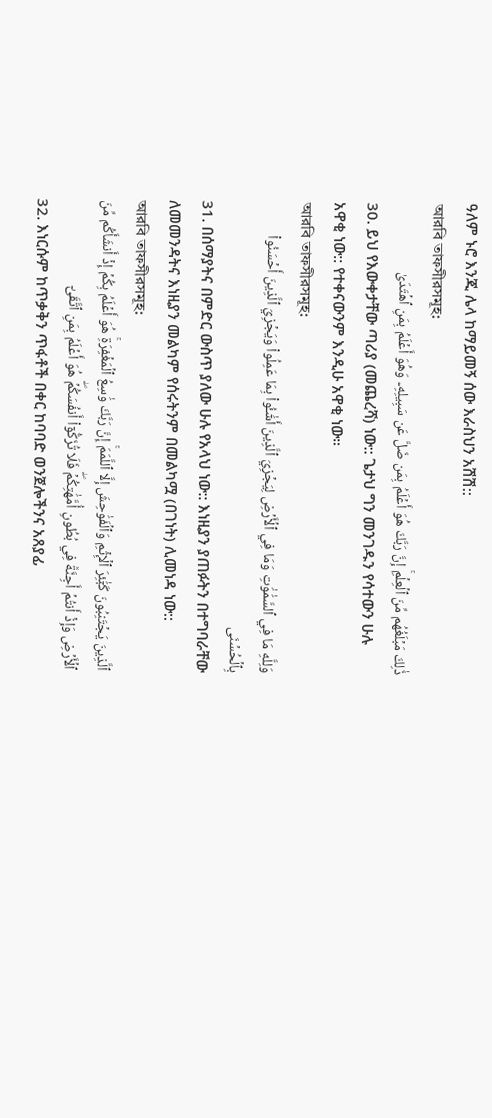ዓለም ኑሮ እንጂ ሌላ ከማይመኝ ሰው እራስህን አሽሽ::
আরবি তাফসীরসমূহ:
ذَٰلِكَ مَبۡلَغُهُم مِّنَ ٱلۡعِلۡمِۚ إِنَّ رَبَّكَ هُوَ أَعۡلَمُ بِمَن ضَلَّ عَن سَبِيلِهِۦ وَهُوَ أَعۡلَمُ بِمَنِ ٱهۡتَدَىٰ
30. ይህ የእውቀታቸው ጣሪያ (መጨረሻ) ነው:: ጌታህ ግን መንገዱን የሳተውን ሁሉ አዋቂ ነው:: የተቀናውንም እንዲሁ አዋቂ ነው።
আরবি তাফসীরসমূহ:
وَلِلَّهِ مَا فِي ٱلسَّمَٰوَٰتِ وَمَا فِي ٱلۡأَرۡضِ لِيَجۡزِيَ ٱلَّذِينَ أَسَٰٓـُٔواْ بِمَا عَمِلُواْ وَيَجۡزِيَ ٱلَّذِينَ أَحۡسَنُواْ بِٱلۡحُسۡنَى
31. በሰማያትና በምድር ውስጥ ያለው ሁሉ የአላህ ነው:: እነዚያን ያጠፉትን በተግባራቸው ለመመንዳትና እነዚያን መልካም የሰሩትንም በመልካሟ (በገነት) ሊመነዳ ነው::
আরবি তাফসীরসমূহ:
ٱلَّذِينَ يَجۡتَنِبُونَ كَبَٰٓئِرَ ٱلۡإِثۡمِ وَٱلۡفَوَٰحِشَ إِلَّا ٱللَّمَمَۚ إِنَّ رَبَّكَ وَٰسِعُ ٱلۡمَغۡفِرَةِۚ هُوَ أَعۡلَمُ بِكُمۡ إِذۡ أَنشَأَكُم مِّنَ ٱلۡأَرۡضِ وَإِذۡ أَنتُمۡ أَجِنَّةٞ فِي بُطُونِ أُمَّهَٰتِكُمۡۖ فَلَا تُزَكُّوٓاْ أَنفُسَكُمۡۖ هُوَ أَعۡلَمُ بِمَنِ ٱتَّقَىٰٓ
32. እነርሱም ከጥቃቅን ጥፋቶች በቀር ከባባድ ወንጀሎችንና አጸያፊ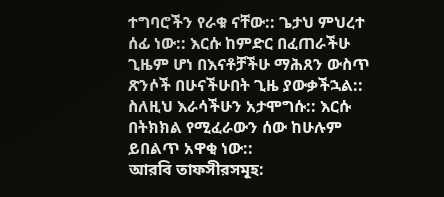ተግባሮችን የራቁ ናቸው:: ጌታህ ምህረተ ሰፊ ነው:: እርሱ ከምድር በፈጠራችሁ ጊዜም ሆነ በእናቶቻችሁ ማሕጸን ውስጥ ጽንሶች በሁናችሁበት ጊዜ ያውቃችኋል:: ስለዚህ እራሳችሁን አታሞግሱ:: እርሱ በትክክል የሚፈራውን ሰው ከሁሉም ይበልጥ አዋቂ ነው::
আরবি তাফসীরসমূহ: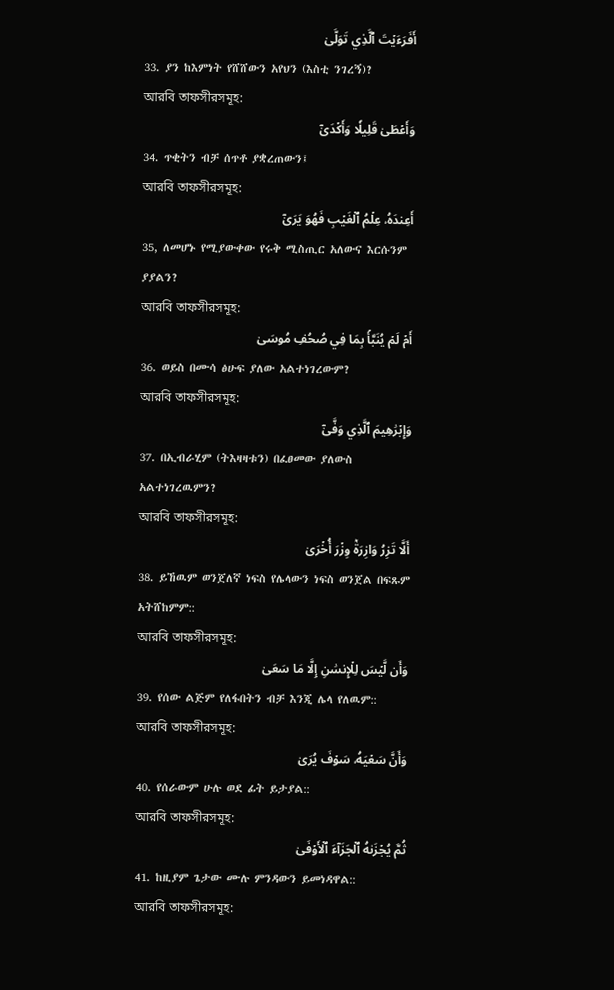أَفَرَءَيۡتَ ٱلَّذِي تَوَلَّىٰ
33. ያን ከእምነት የሸሸውን አየህን (እስቲ ንገረኝ)?
আরবি তাফসীরসমূহ:
وَأَعۡطَىٰ قَلِيلٗا وَأَكۡدَىٰٓ
34. ጥቂትን ብቻ ሰጥቶ ያቋረጠውን፤
আরবি তাফসীরসমূহ:
أَعِندَهُۥ عِلۡمُ ٱلۡغَيۡبِ فَهُوَ يَرَىٰٓ
35, ለመሆኑ የሚያውቀው የሩቅ ሚስጢር አለውና እርሱንም ያያልን?
আরবি তাফসীরসমূহ:
أَمۡ لَمۡ يُنَبَّأۡ بِمَا فِي صُحُفِ مُوسَىٰ
36. ወይስ በሙሳ ፅሁፍ ያለው አልተነገረውም?
আরবি তাফসীরসমূহ:
وَإِبۡرَٰهِيمَ ٱلَّذِي وَفَّىٰٓ
37. በኢብራሂም (ትእዛዛቱን) በፈፀመው ያለውስ አልተነገረዉምን?
আরবি তাফসীরসমূহ:
أَلَّا تَزِرُ وَازِرَةٞ وِزۡرَ أُخۡرَىٰ
38. ይኸዉም ወንጀለኛ ነፍስ የሌላውን ነፍስ ወንጀል በፍጹም አትሸከምም::
আরবি তাফসীরসমূহ:
وَأَن لَّيۡسَ لِلۡإِنسَٰنِ إِلَّا مَا سَعَىٰ
39. የሰው ልጅም የለፋበትን ብቻ እንጂ ሌላ የለዉም::
আরবি তাফসীরসমূহ:
وَأَنَّ سَعۡيَهُۥ سَوۡفَ يُرَىٰ
40. የሰራውም ሁሉ ወደ ፊት ይታያል::
আরবি তাফসীরসমূহ:
ثُمَّ يُجۡزَىٰهُ ٱلۡجَزَآءَ ٱلۡأَوۡفَىٰ
41. ከዚያም ጌታው ሙሉ ምንዳውን ይመነዳዋል::
আরবি তাফসীরসমূহ: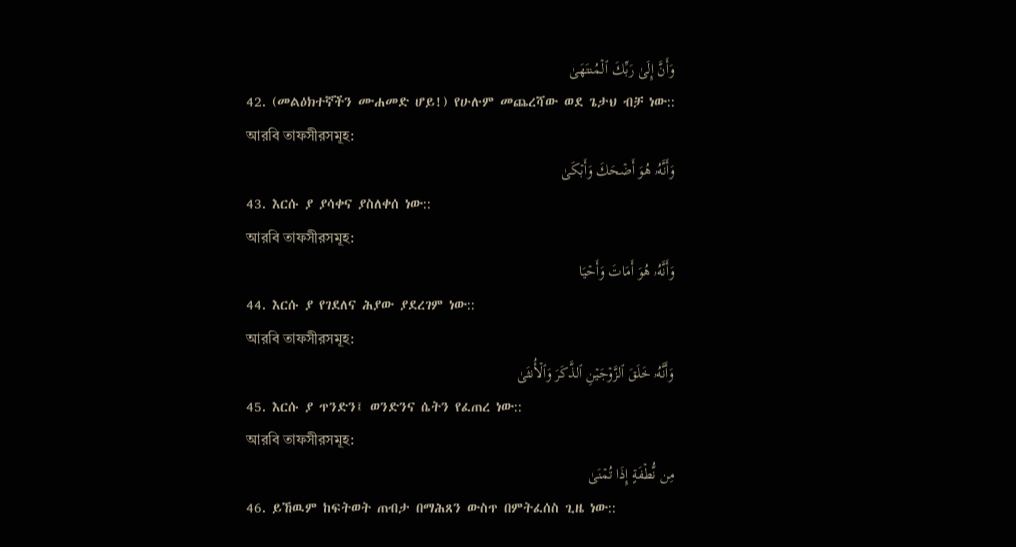وَأَنَّ إِلَىٰ رَبِّكَ ٱلۡمُنتَهَىٰ
42. (መልዕክተኛችን ሙሐመድ ሆይ!) የሁሉም መጨረሻው ወደ ጌታህ ብቻ ነው::
আরবি তাফসীরসমূহ:
وَأَنَّهُۥ هُوَ أَضۡحَكَ وَأَبۡكَىٰ
43. እርሱ ያ ያሳቀና ያስለቀሰ ነው::
আরবি তাফসীরসমূহ:
وَأَنَّهُۥ هُوَ أَمَاتَ وَأَحۡيَا
44. እርሱ ያ የገደለና ሕያው ያደረገም ነው::
আরবি তাফসীরসমূহ:
وَأَنَّهُۥ خَلَقَ ٱلزَّوۡجَيۡنِ ٱلذَّكَرَ وَٱلۡأُنثَىٰ
45. እርሱ ያ ጥንድን፤ ወንድንና ሴትን የፈጠረ ነው::
আরবি তাফসীরসমূহ:
مِن نُّطۡفَةٍ إِذَا تُمۡنَىٰ
46. ይኸዉም ከፍትወት ጠብታ በማሕጸን ውስጥ በምትፈሰስ ጊዜ ነው::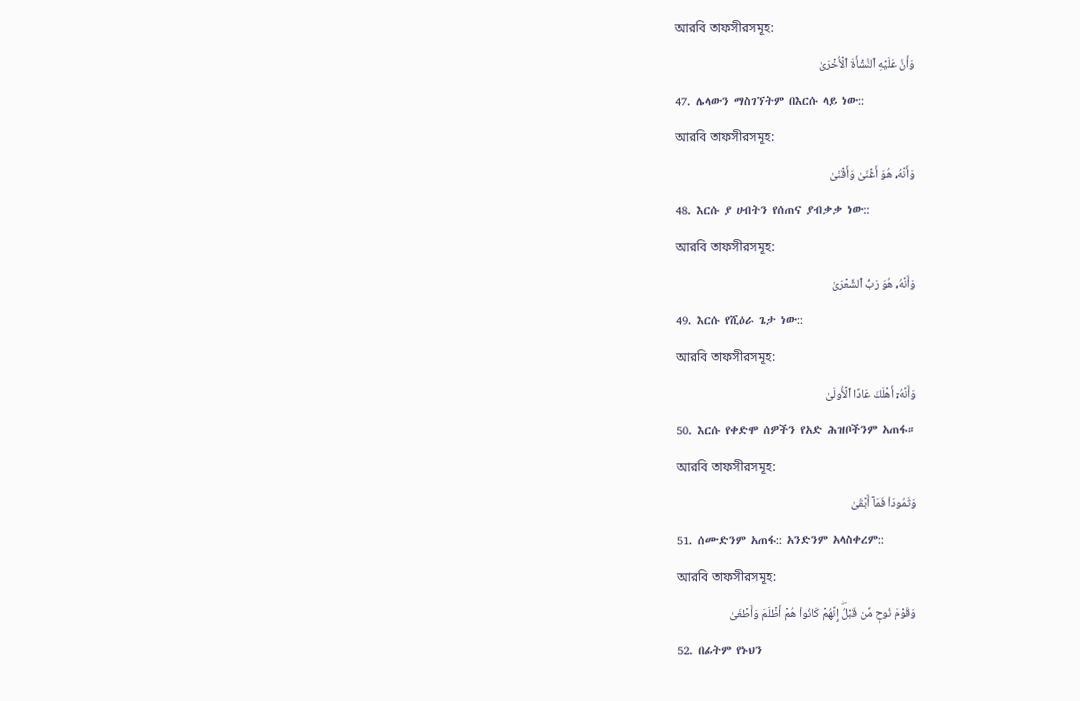আরবি তাফসীরসমূহ:
وَأَنَّ عَلَيۡهِ ٱلنَّشۡأَةَ ٱلۡأُخۡرَىٰ
47. ሌላውን ማስገኘትም በእርሱ ላይ ነው::
আরবি তাফসীরসমূহ:
وَأَنَّهُۥ هُوَ أَغۡنَىٰ وَأَقۡنَىٰ
48. እርሱ ያ ሀብትን የሰጠና ያብቃቃ ነው::
আরবি তাফসীরসমূহ:
وَأَنَّهُۥ هُوَ رَبُّ ٱلشِّعۡرَىٰ
49. እርሱ የሺዕራ ጌታ ነው::
আরবি তাফসীরসমূহ:
وَأَنَّهُۥٓ أَهۡلَكَ عَادًا ٱلۡأُولَىٰ
50. እርሱ የቀድሞ ሰዎችን የአድ ሕዝቦችንም አጠፋ።
আরবি তাফসীরসমূহ:
وَثَمُودَاْ فَمَآ أَبۡقَىٰ
51. ሰሙድንም አጠፋ:: አንድንም አላስቀረም::
আরবি তাফসীরসমূহ:
وَقَوۡمَ نُوحٖ مِّن قَبۡلُۖ إِنَّهُمۡ كَانُواْ هُمۡ أَظۡلَمَ وَأَطۡغَىٰ
52. በፊትም የኑህን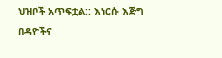ህዝቦች አጥፍቷል:: እነርሱ እጅግ በዳዮችና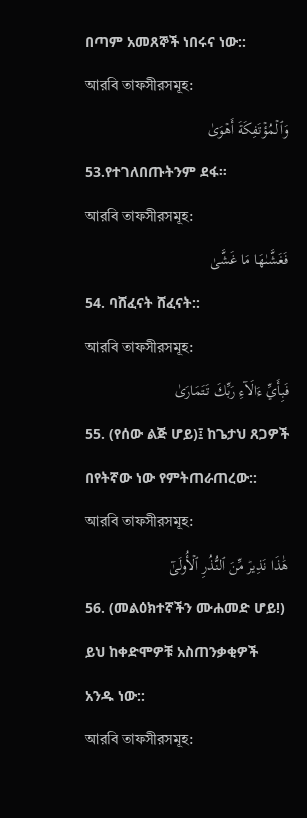በጣም አመጸኞች ነበሩና ነው::
আরবি তাফসীরসমূহ:
وَٱلۡمُؤۡتَفِكَةَ أَهۡوَىٰ
53.የተገለበጡትንም ደፋ።
আরবি তাফসীরসমূহ:
فَغَشَّىٰهَا مَا غَشَّىٰ
54. ባሸፈናት ሸፈናት::
আরবি তাফসীরসমূহ:
فَبِأَيِّ ءَالَآءِ رَبِّكَ تَتَمَارَىٰ
55. (የሰው ልጅ ሆይ)፤ ከጌታህ ጸጋዎች በየትኛው ነው የምትጠራጠረው::
আরবি তাফসীরসমূহ:
هَٰذَا نَذِيرٞ مِّنَ ٱلنُّذُرِ ٱلۡأُولَىٰٓ
56. (መልዕክተኛችን ሙሐመድ ሆይ!) ይህ ከቀድሞዎቹ አስጠንቃቂዎች አንዱ ነው::
আরবি তাফসীরসমূহ: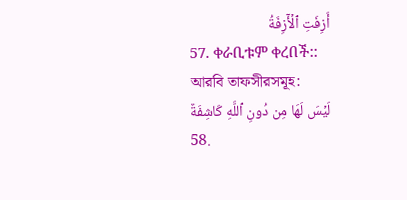أَزِفَتِ ٱلۡأٓزِفَةُ
57. ቀራቢቱም ቀረበች::
আরবি তাফসীরসমূহ:
لَيۡسَ لَهَا مِن دُونِ ٱللَّهِ كَاشِفَةٌ
58.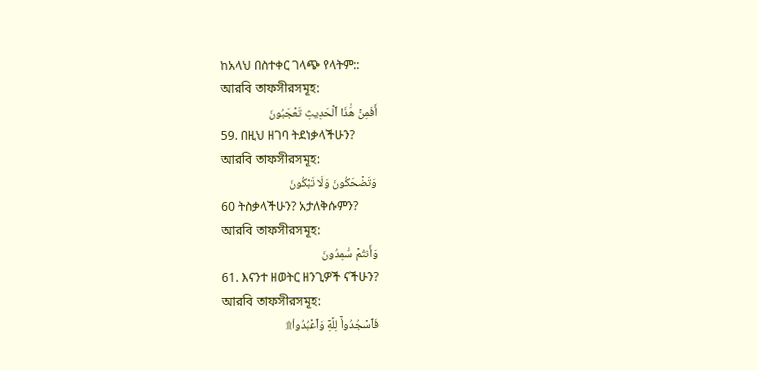ከአላህ በስተቀር ገላጭ የላትም::
আরবি তাফসীরসমূহ:
أَفَمِنۡ هَٰذَا ٱلۡحَدِيثِ تَعۡجَبُونَ
59. በዚህ ዘገባ ትደነቃላችሁን?
আরবি তাফসীরসমূহ:
وَتَضۡحَكُونَ وَلَا تَبۡكُونَ
60 ትስቃላችሁን? አታለቅሱምን?
আরবি তাফসীরসমূহ:
وَأَنتُمۡ سَٰمِدُونَ
61. እናንተ ዘወትር ዘንጊዎች ናችሁን?
আরবি তাফসীরসমূহ:
فَٱسۡجُدُواْۤ لِلَّهِۤ وَٱعۡبُدُواْ۩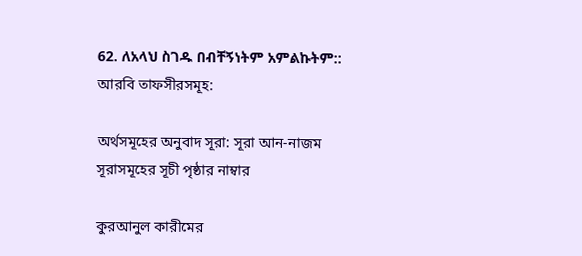62. ለአላህ ስገዱ በብቸኝነትም አምልኩትም::
আরবি তাফসীরসমূহ:

অর্থসমূহের অনুবাদ সূরা: সূরা আন-নাজম
সূরাসমূহের সূচী পৃষ্ঠার নাম্বার

কুরআনুল কারীমের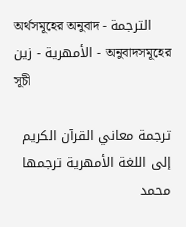অর্থসমূহের অনুবাদ - الترجمة الأمهرية - زين - অনুবাদসমূহের সূচী

ترجمة معاني القرآن الكريم إلى اللغة الأمهرية ترجمها محمد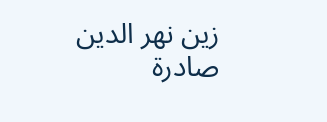زين نهر الدين صادرة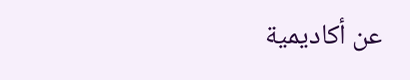عن أكاديمية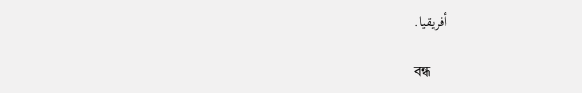أفريقيا.

বন্ধ